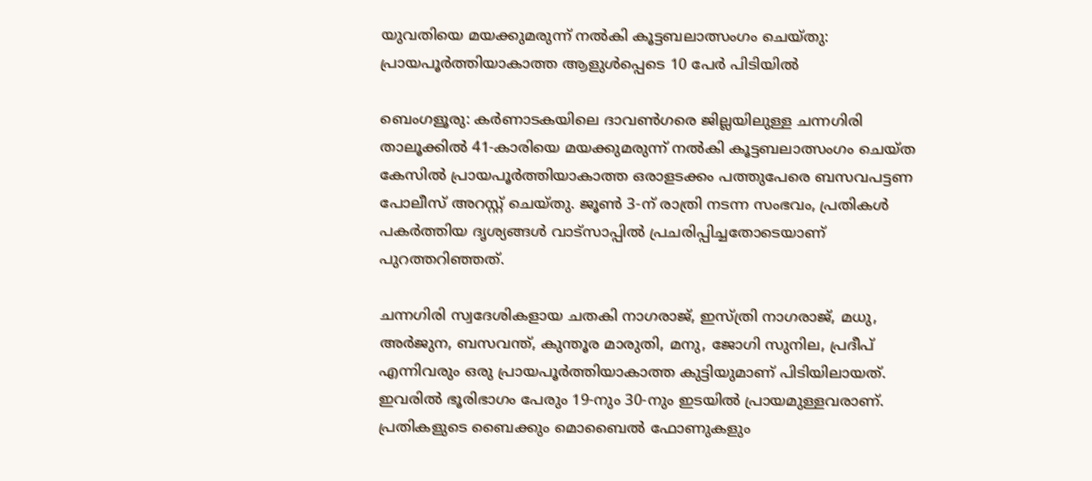യുവതിയെ മയക്കുമരുന്ന് നൽകി കൂട്ടബലാത്സംഗം ചെയ്തു: പ്രായപൂർത്തിയാകാത്ത ആളുൾപ്പെടെ 10 പേർ പിടിയിൽ

ബെംഗളൂരു: കർണാടകയിലെ ദാവൺഗരെ ജില്ലയിലുള്ള ചന്നഗിരി താലൂക്കിൽ 41-കാരിയെ മയക്കുമരുന്ന് നൽകി കൂട്ടബലാത്സംഗം ചെയ്ത കേസിൽ പ്രായപൂർത്തിയാകാത്ത ഒരാളടക്കം പത്തുപേരെ ബസവപട്ടണ പോലീസ് അറസ്റ്റ് ചെയ്തു. ജൂൺ 3-ന് രാത്രി നടന്ന സംഭവം, പ്രതികൾ പകർത്തിയ ദൃശ്യങ്ങൾ വാട്സാപ്പിൽ പ്രചരിപ്പിച്ചതോടെയാണ് പുറത്തറിഞ്ഞത്.

ചന്നഗിരി സ്വദേശികളായ ചതകി നാഗരാജ്, ഇസ്ത്രി നാഗരാജ്, മധു, അർജുന, ബസവന്ത്, കുന്തൂര മാരുതി, മനു, ജോഗി സുനില, പ്രദീപ് എന്നിവരും ഒരു പ്രായപൂർത്തിയാകാത്ത കുട്ടിയുമാണ് പിടിയിലായത്. ഇവരിൽ ഭൂരിഭാഗം പേരും 19-നും 30-നും ഇടയിൽ പ്രായമുള്ളവരാണ്. പ്രതികളുടെ ബൈക്കും മൊബൈൽ ഫോണുകളും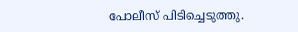പോലീസ് പിടിച്ചെടുത്തു.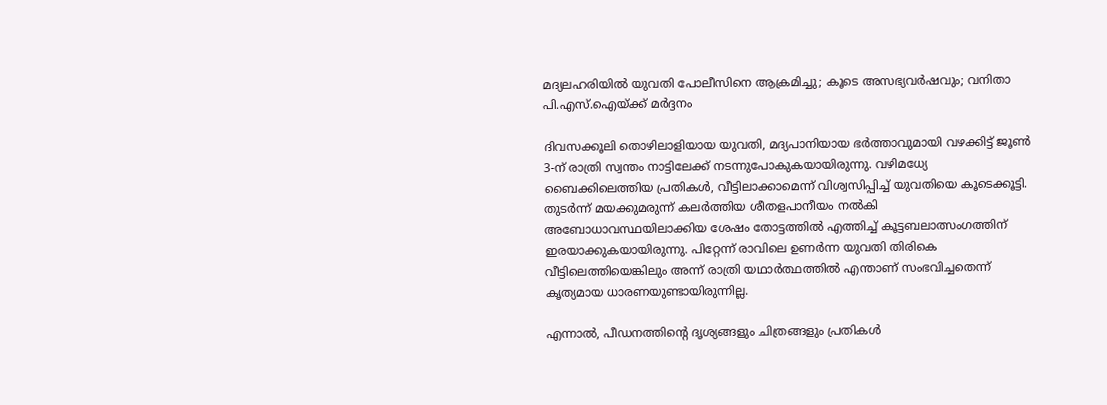മദ്യലഹരിയിൽ യുവതി പോലീസിനെ ആക്രമിച്ചു; കൂടെ അസഭ്യവർഷവും; വനിതാ പി.എസ്.ഐയ്ക്ക് മർദ്ദനം

ദിവസക്കൂലി തൊഴിലാളിയായ യുവതി, മദ്യപാനിയായ ഭർത്താവുമായി വഴക്കിട്ട് ജൂൺ 3-ന് രാത്രി സ്വന്തം നാട്ടിലേക്ക് നടന്നുപോകുകയായിരുന്നു. വഴിമധ്യേ ബൈക്കിലെത്തിയ പ്രതികൾ, വീട്ടിലാക്കാമെന്ന് വിശ്വസിപ്പിച്ച് യുവതിയെ കൂടെക്കൂട്ടി. തുടർന്ന് മയക്കുമരുന്ന് കലർത്തിയ ശീതളപാനീയം നൽകി അബോധാവസ്ഥയിലാക്കിയ ശേഷം തോട്ടത്തിൽ എത്തിച്ച് കൂട്ടബലാത്സംഗത്തിന് ഇരയാക്കുകയായിരുന്നു. പിറ്റേന്ന് രാവിലെ ഉണർന്ന യുവതി തിരികെ വീട്ടിലെത്തിയെങ്കിലും അന്ന് രാത്രി യഥാർത്ഥത്തിൽ എന്താണ് സംഭവിച്ചതെന്ന് കൃത്യമായ ധാരണയുണ്ടായിരുന്നില്ല.

എന്നാൽ, പീഡനത്തിന്റെ ദൃശ്യങ്ങളും ചിത്രങ്ങളും പ്രതികൾ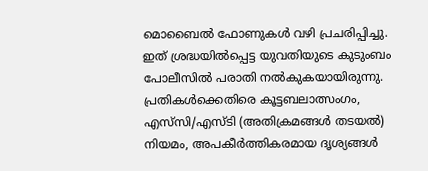മൊബൈൽ ഫോണുകൾ വഴി പ്രചരിപ്പിച്ചു. ഇത് ശ്രദ്ധയിൽപ്പെട്ട യുവതിയുടെ കുടുംബം പോലീസിൽ പരാതി നൽകുകയായിരുന്നു. പ്രതികൾക്കെതിരെ കൂട്ടബലാത്സംഗം, എസ്‌സി/എസ്ടി (അതിക്രമങ്ങൾ തടയൽ) നിയമം, അപകീർത്തികരമായ ദൃശ്യങ്ങൾ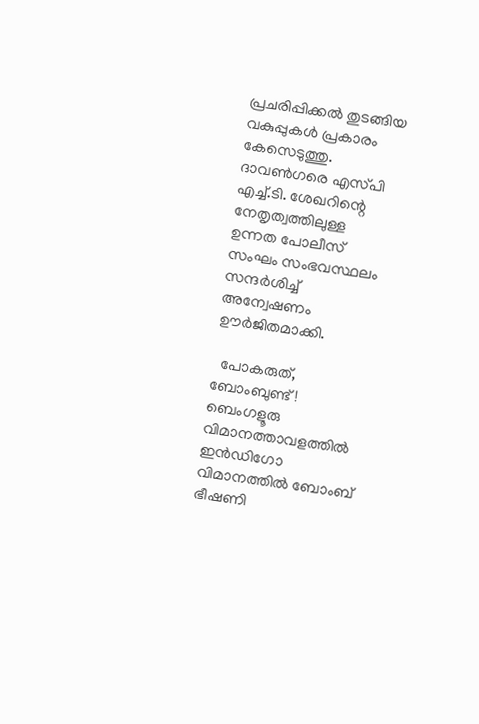പ്രചരിപ്പിക്കൽ തുടങ്ങിയ വകുപ്പുകൾ പ്രകാരം കേസെടുത്തു. ദാവൺഗരെ എസ്‌പി എച്ച്.ടി. ശേഖറിന്റെ നേതൃത്വത്തിലുള്ള ഉന്നത പോലീസ് സംഘം സംഭവസ്ഥലം സന്ദർശിച്ച് അന്വേഷണം ഊർജിതമാക്കി.

  പോകരുത്, ബോംബുണ്ട്! ബെംഗളൂരു വിമാനത്താവളത്തിൽ ഇൻഡിഗോ വിമാനത്തിൽ ബോംബ് ഭീഷണി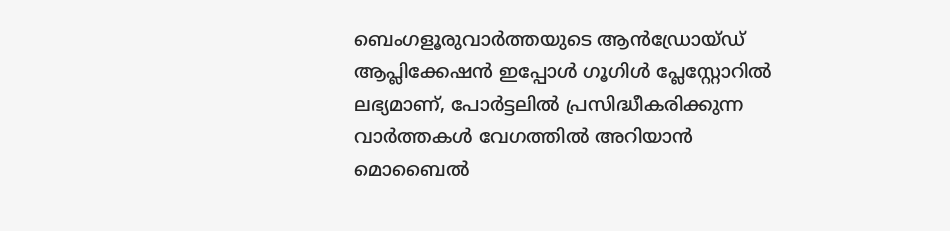ബെംഗളൂരുവാർത്തയുടെ ആൻഡ്രോയ്ഡ് ആപ്ലിക്കേഷൻ ഇപ്പോൾ ഗൂഗിൾ പ്ലേസ്റ്റോറിൽ ലഭ്യമാണ്, പോർട്ടലിൽ പ്രസിദ്ധീകരിക്കുന്ന വാർത്തകൾ വേഗത്തിൽ അറിയാൻ മൊബൈൽ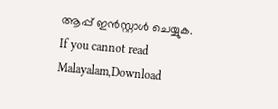ആപ്പ് ഇൻസ്റ്റാൾ ചെയ്യുക. If you cannot read Malayalam,Download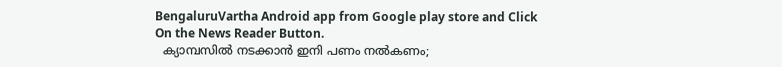BengaluruVartha Android app from Google play store and Click On the News Reader Button.
  ക്യാമ്പസിൽ നടക്കാൻ ഇനി പണം നൽകണം;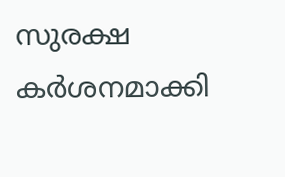സുരക്ഷ കർശനമാക്കി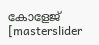കോളേജ്
[masterslider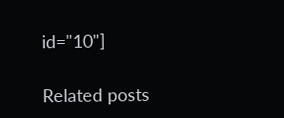id="10"]

Related posts